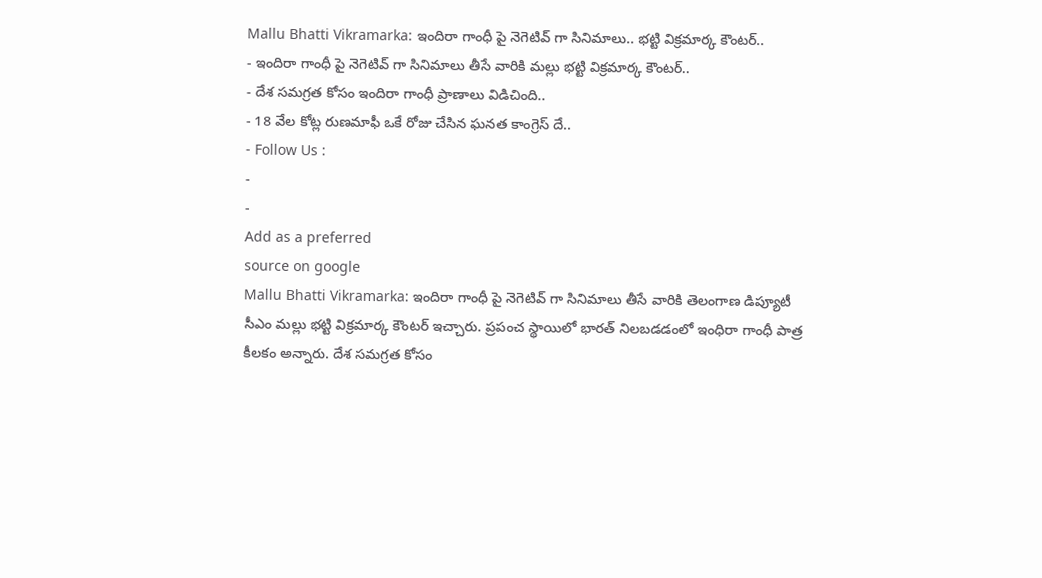Mallu Bhatti Vikramarka: ఇందిరా గాంధీ పై నెగెటివ్ గా సినిమాలు.. భట్టి విక్రమార్క కౌంటర్..
- ఇందిరా గాంధీ పై నెగెటివ్ గా సినిమాలు తీసే వారికి మల్లు భట్టి విక్రమార్క కౌంటర్..
- దేశ సమగ్రత కోసం ఇందిరా గాంధీ ప్రాణాలు విడిచింది..
- 18 వేల కోట్ల రుణమాఫీ ఒకే రోజు చేసిన ఘనత కాంగ్రెస్ దే..
- Follow Us :
-
-
Add as a preferred
source on google
Mallu Bhatti Vikramarka: ఇందిరా గాంధీ పై నెగెటివ్ గా సినిమాలు తీసే వారికి తెలంగాణ డిప్యూటీ సీఎం మల్లు భట్టి విక్రమార్క కౌంటర్ ఇచ్చారు. ప్రపంచ స్థాయిలో భారత్ నిలబడడంలో ఇంధిరా గాంధీ పాత్ర కీలకం అన్నారు. దేశ సమగ్రత కోసం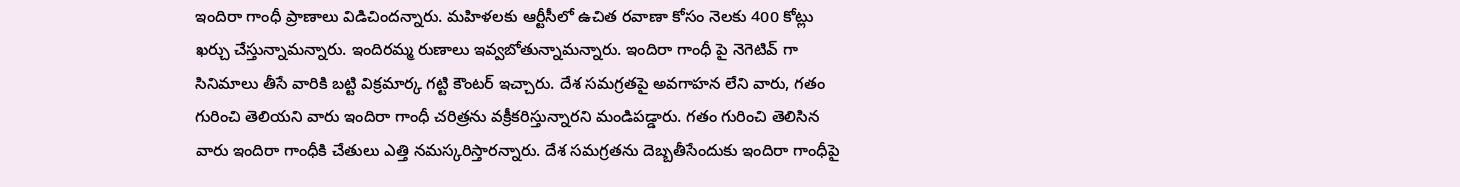ఇందిరా గాంధీ ప్రాణాలు విడిచిందన్నారు. మహిళలకు ఆర్టీసీలో ఉచిత రవాణా కోసం నెలకు 400 కోట్లు ఖర్చు చేస్తున్నామన్నారు. ఇందిరమ్మ రుణాలు ఇవ్వబోతున్నామన్నారు. ఇందిరా గాంధీ పై నెగెటివ్ గా సినిమాలు తీసే వారికి బట్టి విక్రమార్క గట్టి కౌంటర్ ఇచ్చారు. దేశ సమగ్రతపై అవగాహన లేని వారు, గతం గురించి తెలియని వారు ఇందిరా గాంధీ చరిత్రను వక్రీకరిస్తున్నారని మండిపడ్డారు. గతం గురించి తెలిసిన వారు ఇందిరా గాంధీకి చేతులు ఎత్తి నమస్కరిస్తారన్నారు. దేశ సమగ్రతను దెబ్బతీసేందుకు ఇందిరా గాంధీపై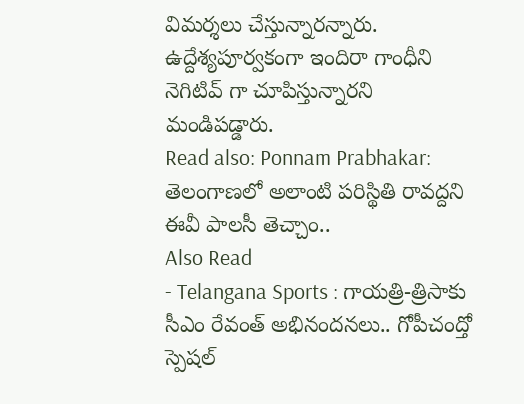విమర్శలు చేస్తున్నారన్నారు. ఉద్దేశ్యపూర్వకంగా ఇందిరా గాంధీని నెగిటివ్ గా చూపిస్తున్నారని మండిపడ్డారు.
Read also: Ponnam Prabhakar: తెలంగాణలో అలాంటి పరిస్థితి రావద్దని ఈవీ పాలసీ తెచ్చాం..
Also Read
- Telangana Sports : గాయత్రి-త్రిసాకు సీఎం రేవంత్ అభినందనలు.. గోపీచంద్తో స్పెషల్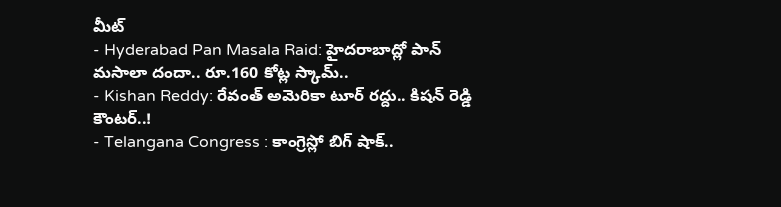మీట్
- Hyderabad Pan Masala Raid: హైదరాబాద్లో పాన్ మసాలా దందా.. రూ.160 కోట్ల స్కామ్..
- Kishan Reddy: రేవంత్ అమెరికా టూర్ రద్దు.. కిషన్ రెడ్డి కౌంటర్..!
- Telangana Congress : కాంగ్రెస్లో బిగ్ షాక్..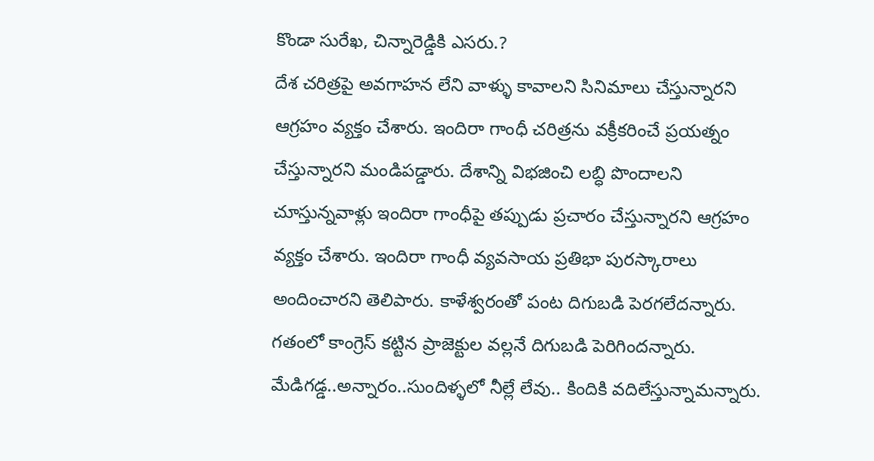కొండా సురేఖ, చిన్నారెడ్డికి ఎసరు.?
దేశ చరిత్రపై అవగాహన లేని వాళ్ళు కావాలని సినిమాలు చేస్తున్నారని ఆగ్రహం వ్యక్తం చేశారు. ఇందిరా గాంధీ చరిత్రను వక్రీకరించే ప్రయత్నం చేస్తున్నారని మండిపడ్డారు. దేశాన్ని విభజించి లబ్ధి పొందాలని చూస్తున్నవాళ్లు ఇందిరా గాంధీపై తప్పుడు ప్రచారం చేస్తున్నారని ఆగ్రహం వ్యక్తం చేశారు. ఇందిరా గాంధీ వ్యవసాయ ప్రతిభా పురస్కారాలు అందించారని తెలిపారు. కాళేశ్వరంతో పంట దిగుబడి పెరగలేదన్నారు. గతంలో కాంగ్రెస్ కట్టిన ప్రాజెక్టుల వల్లనే దిగుబడి పెరిగిందన్నారు. మేడిగడ్డ..అన్నారం..సుందిళ్ళలో నీల్లే లేవు.. కిందికి వదిలేస్తున్నామన్నారు.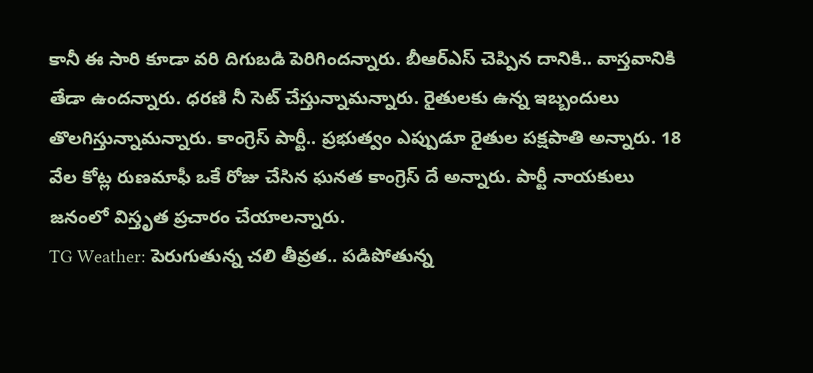కానీ ఈ సారి కూడా వరి దిగుబడి పెరిగిందన్నారు. బీఆర్ఎస్ చెప్పిన దానికి.. వాస్తవానికి తేడా ఉందన్నారు. ధరణి నీ సెట్ చేస్తున్నామన్నారు. రైతులకు ఉన్న ఇబ్బందులు తొలగిస్తున్నామన్నారు. కాంగ్రెస్ పార్టీ.. ప్రభుత్వం ఎప్పుడూ రైతుల పక్షపాతి అన్నారు. 18 వేల కోట్ల రుణమాఫీ ఒకే రోజు చేసిన ఘనత కాంగ్రెస్ దే అన్నారు. పార్టీ నాయకులు జనంలో విస్తృత ప్రచారం చేయాలన్నారు.
TG Weather: పెరుగుతున్న చలి తీవ్రత.. పడిపోతున్న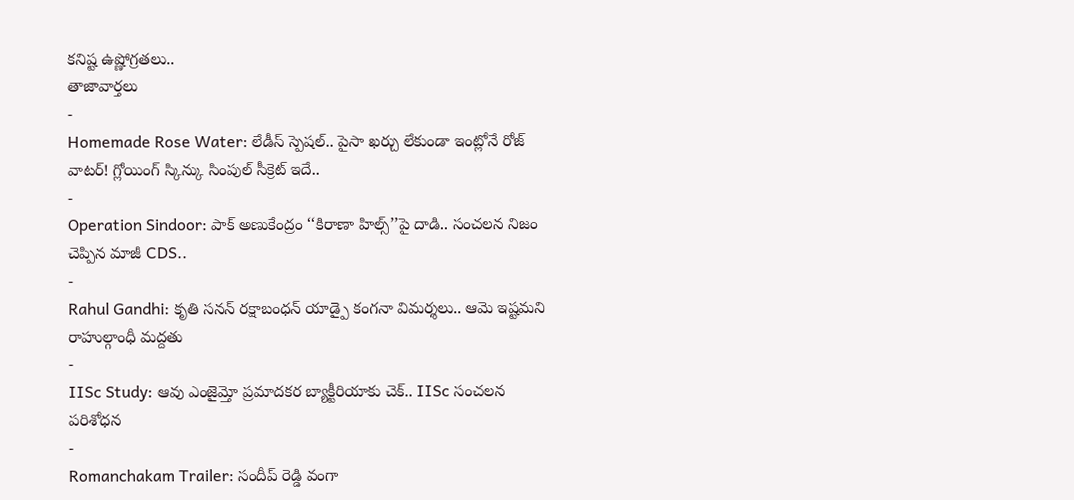కనిష్ట ఉష్ణోగ్రతలు..
తాజావార్తలు
-
Homemade Rose Water: లేడీస్ స్పెషల్.. పైసా ఖర్చు లేకుండా ఇంట్లోనే రోజ్ వాటర్! గ్లోయింగ్ స్కిన్కు సింపుల్ సీక్రెట్ ఇదే..
-
Operation Sindoor: పాక్ అణుకేంద్రం ‘‘కిరాణా హిల్స్’’పై దాడి.. సంచలన నిజం చెప్పిన మాజీ CDS..
-
Rahul Gandhi: కృతి సనన్ రక్షాబంధన్ యాడ్పై కంగనా విమర్శలు.. ఆమె ఇష్టమని రాహుల్గాంధీ మద్దతు
-
IISc Study: ఆవు ఎంజైమ్తో ప్రమాదకర బ్యాక్టీరియాకు చెక్.. IISc సంచలన పరిశోధన
-
Romanchakam Trailer: సందీప్ రెడ్డి వంగా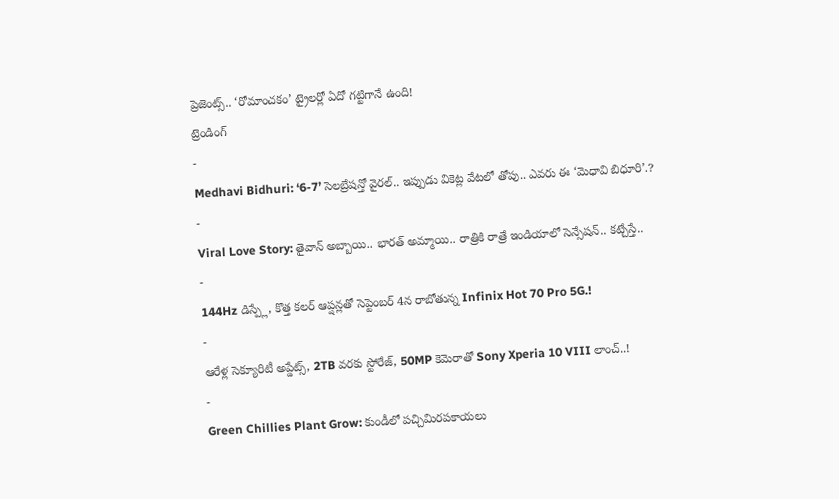ప్రెజెంట్స్.. ‘రోమాంచకం’ ట్రైలర్లో ఏదో గట్టిగానే ఉంది!
ట్రెండింగ్
-
Medhavi Bidhuri: ‘6-7’ సెలబ్రేషన్తో వైరల్.. ఇప్పుడు వికెట్ల వేటలో తోపు.. ఎవరు ఈ ‘మెధావి బిధూరి’.?
-
Viral Love Story: తైవాన్ అబ్బాయి.. భారత్ అమ్మాయి.. రాత్రికి రాత్రే ఇండియాలో సెన్సేషన్.. కట్చేస్తే..
-
144Hz డిస్ప్లే, కొత్త కలర్ ఆప్షన్లతో సెప్టెంబర్ 4న రాబోతున్న Infinix Hot 70 Pro 5G.!
-
ఆరేళ్ల సెక్యూరిటీ అప్డేట్స్, 2TB వరకు స్టోరేజ్, 50MP కెమెరాతో Sony Xperia 10 VIII లాంచ్..!
-
Green Chillies Plant Grow: కుండీలో పచ్చిమిరపకాయలు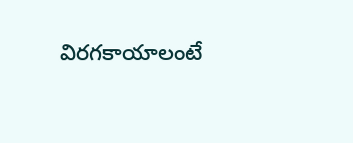విరగకాయాలంటే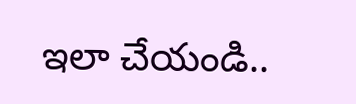ఇలా చేయండి..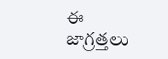ఈ జాగ్రత్తలు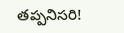తప్పనిసరి!